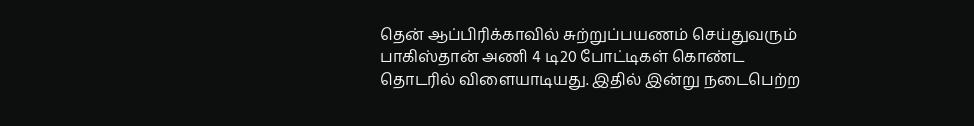தென் ஆப்பிரிக்காவில் சுற்றுப்பயணம் செய்துவரும் பாகிஸ்தான் அணி 4 டி20 போட்டிகள் கொண்ட தொடரில் விளையாடியது. இதில் இன்று நடைபெற்ற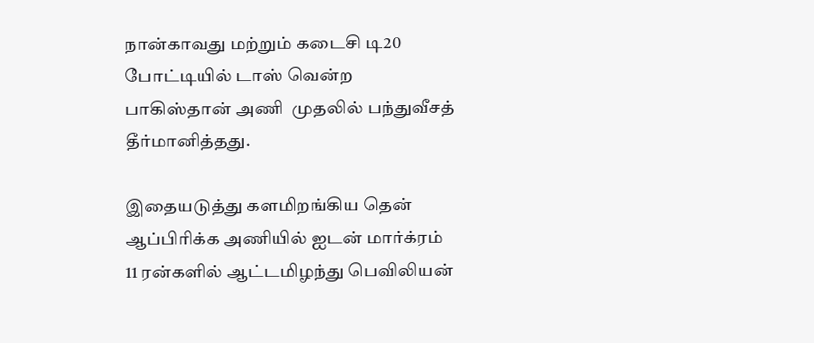நான்காவது மற்றும் கடைசி டி20 போட்டியில் டாஸ் வென்ற பாகிஸ்தான் அணி  முதலில் பந்துவீசத் தீர்மானித்தது.

இதையடுத்து களமிறங்கிய தென் ஆப்பிரிக்க அணியில் ஐடன் மார்க்ரம் 11 ரன்களில் ஆட்டமிழந்து பெவிலியன்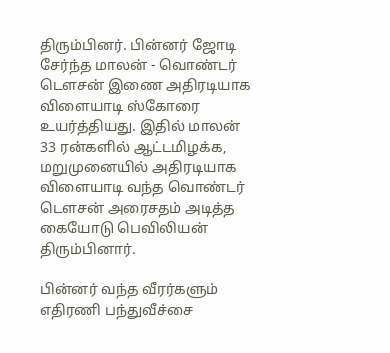திரும்பினர். பின்னர் ஜோடி சேர்ந்த மாலன் - வொண்டர் டௌசன் இணை அதிரடியாக விளையாடி ஸ்கோரை உயர்த்தியது. இதில் மாலன் 33 ரன்களில் ஆட்டமிழக்க, மறுமுனையில் அதிரடியாக விளையாடி வந்த வொண்டர் டௌசன் அரைசதம் அடித்த கையோடு பெவிலியன் திரும்பினார்.

பின்னர் வந்த வீரர்களும் எதிரணி பந்துவீச்சை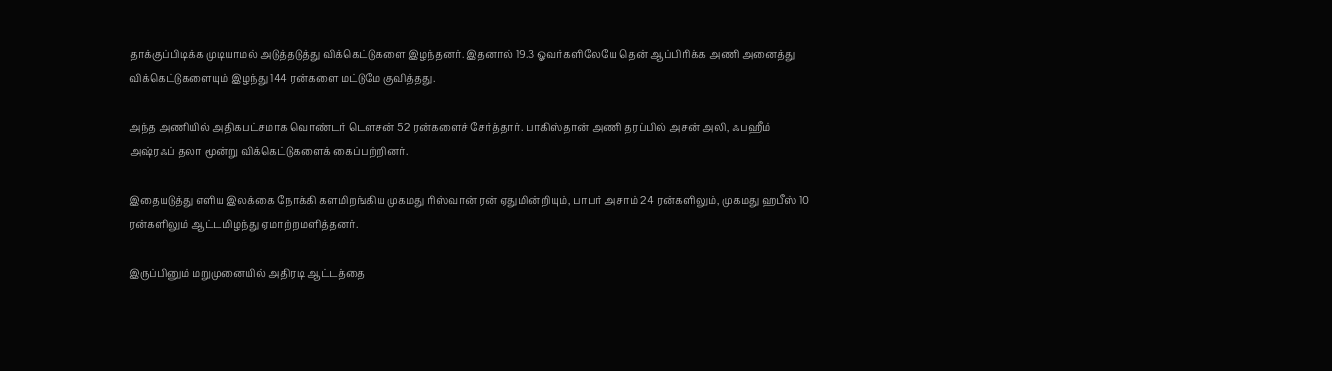தாக்குப்பிடிக்க முடியாமல் அடுத்தடுத்து விக்கெட்டுகளை இழந்தனர். இதனால் 19.3 ஓவர்களிலேயே தென் ஆப்பிரிக்க அணி அனைத்து விக்கெட்டுகளையும் இழந்து 144 ரன்களை மட்டுமே குவித்தது.

அந்த அணியில் அதிகபட்சமாக வொண்டர் டௌசன் 52 ரன்களைச் சேர்த்தார். பாகிஸ்தான் அணி தரப்பில் அசன் அலி, ஃபஹீம் அஷ்ரஃப் தலா மூன்று விக்கெட்டுகளைக் கைப்பற்றினர்.

இதையடுத்து எளிய இலக்கை நோக்கி களமிறங்கிய முகமது ரிஸ்வான் ரன் ஏதுமின்றியும், பாபர் அசாம் 24 ரன்களிலும், முகமது ஹபீஸ் 10 ரன்களிலும் ஆட்டமிழந்து ஏமாற்றமளித்தனர்.

இருப்பினும் மறுமுனையில் அதிரடி ஆட்டத்தை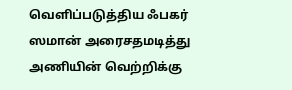வெளிப்படுத்திய ஃபகர் ஸமான் அரைசதமடித்து அணியின் வெற்றிக்கு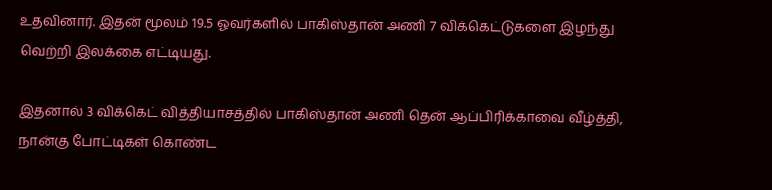உதவினார். இதன் மூலம் 19.5 ஓவர்களில் பாகிஸ்தான் அணி 7 விக்கெட்டுகளை இழந்து வெற்றி இலக்கை எட்டியது.

இதனால் 3 விக்கெட் வித்தியாசத்தில் பாகிஸ்தான் அணி தென் ஆப்பிரிக்காவை வீழ்த்தி, நான்கு போட்டிகள் கொண்ட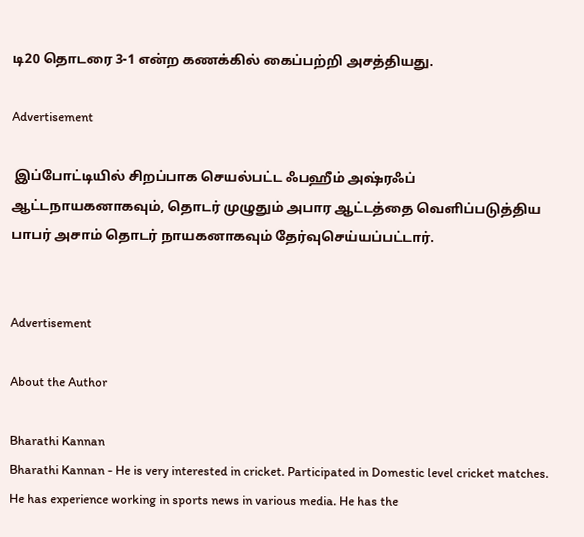டி20 தொடரை 3-1 என்ற கணக்கில் கைப்பற்றி அசத்தியது.

Advertisement

 இப்போட்டியில் சிறப்பாக செயல்பட்ட ஃபஹீம் அஷ்ரஃப் ஆட்டநாயகனாகவும், தொடர் முழுதும் அபார ஆட்டத்தை வெளிப்படுத்திய பாபர் அசாம் தொடர் நாயகனாகவும் தேர்வுசெய்யப்பட்டார்.


Advertisement

About the Author

Bharathi Kannan
Bharathi Kannan - He is very interested in cricket. Participated in Domestic level cricket matches. He has experience working in sports news in various media. He has the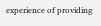experience of providing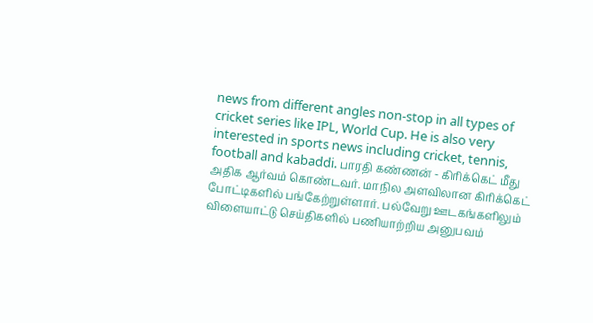news from different angles non-stop in all types of cricket series like IPL, World Cup. He is also very interested in sports news including cricket, tennis, football and kabaddi. பாரதி கண்ணன் - கிரிக்கெட் மீது அதிக ஆர்வம் கொண்டவர். மாநில அளவிலான கிரிக்கெட் போட்டிகளில் பங்கேற்றுள்ளார். பல்வேறு ஊடகங்களிலும் விளையாட்டு செய்திகளில் பணியாற்றிய அனுபவம்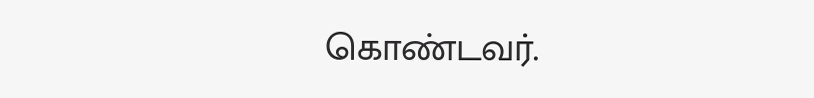கொண்டவர்.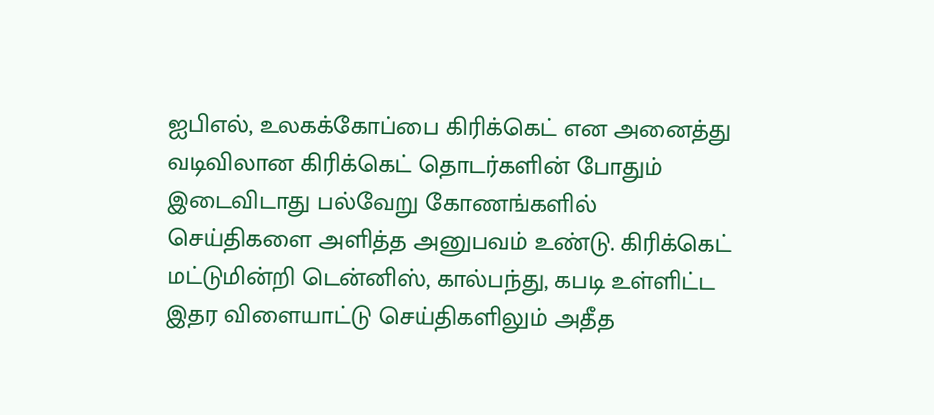ஐபிஎல், உலகக்கோப்பை கிரிக்கெட் என அனைத்து வடிவிலான கிரிக்கெட் தொடர்களின் போதும் இடைவிடாது பல்வேறு கோணங்களில் செய்திகளை அளித்த அனுபவம் உண்டு. கிரிக்கெட் மட்டுமின்றி டென்னிஸ், கால்பந்து, கபடி உள்ளிட்ட இதர விளையாட்டு செய்திகளிலும் அதீத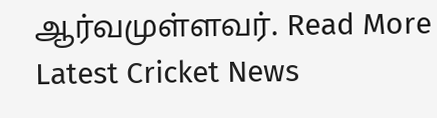ஆர்வமுள்ளவர். Read More
Latest Cricket News